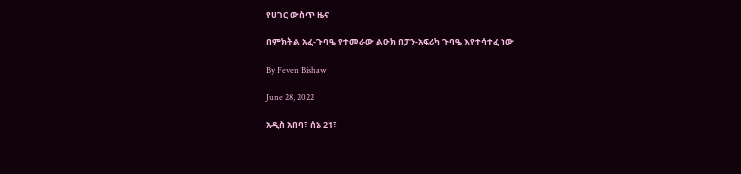የሀገር ውስጥ ዜና

በምክትል አፈ-ጉባዔ የተመራው ልዑክ በፓን-አፍሪካ ጉባዔ እየተሳተፈ ነው

By Feven Bishaw

June 28, 2022

አዲስ አበባ፣ ሰኔ 21፣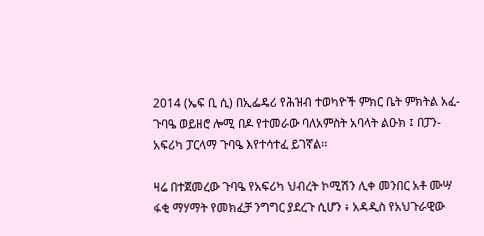2014 (ኤፍ ቢ ሲ) በኢፌዴሪ የሕዝብ ተወካዮች ምክር ቤት ምክትል አፈ-ጉባዔ ወይዘሮ ሎሚ በዶ የተመራው ባለአምስት አባላት ልዑክ ፤ በፓን-አፍሪካ ፓርላማ ጉባዔ እየተሳተፈ ይገኛል፡፡

ዛሬ በተጀመረው ጉባዔ የአፍሪካ ህብረት ኮሚሽን ሊቀ መንበር አቶ ሙሣ ፋቂ ማሃማት የመክፈቻ ንግግር ያደረጉ ሲሆን ፥ አዳዲስ የአህጉራዊው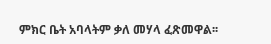ምክር ቤት አባላትም ቃለ መሃላ ፈጽመዋል፡፡